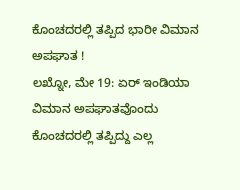ಕೊಂಚದರಲ್ಲಿ ತಪ್ಪಿದ ಭಾರೀ ವಿಮಾನ ಅಪಘಾತ !
ಲಖ್ನೋ, ಮೇ 19: ಏರ್ ಇಂಡಿಯಾ ವಿಮಾನ ಅಪಘಾತವೊಂದು ಕೊಂಚದರಲ್ಲಿ ತಪ್ಪಿದ್ದು ಎಲ್ಲ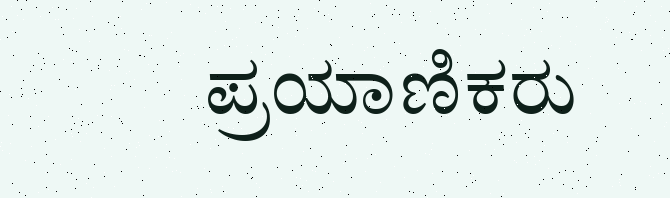ಪ್ರಯಾಣಿಕರು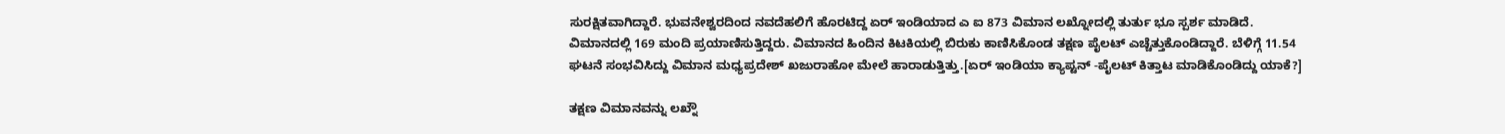ಸುರಕ್ಷಿತವಾಗಿದ್ದಾರೆ. ಭುವನೇಶ್ವರದಿಂದ ನವದೆಹಲಿಗೆ ಹೊರಟಿದ್ದ ಏರ್ ಇಂಡಿಯಾದ ಎ ಐ 873 ವಿಮಾನ ಲಖ್ನೋದಲ್ಲಿ ತುರ್ತು ಭೂ ಸ್ಪರ್ಶ ಮಾಡಿದೆ.
ವಿಮಾನದಲ್ಲಿ 169 ಮಂದಿ ಪ್ರಯಾಣಿಸುತ್ತಿದ್ದರು. ವಿಮಾನದ ಹಿಂದಿನ ಕಿಟಕಿಯಲ್ಲಿ ಬಿರುಕು ಕಾಣಿಸಿಕೊಂಡ ತಕ್ಷಣ ಪೈಲಟ್ ಎಚ್ಚೆತ್ತುಕೊಂಡಿದ್ದಾರೆ. ಬೆಳಿಗ್ಗೆ 11.54 ಘಟನೆ ಸಂಭವಿಸಿದ್ದು ವಿಮಾನ ಮಧ್ಯಪ್ರದೇಶ್ ಖಜುರಾಹೋ ಮೇಲೆ ಹಾರಾಡುತ್ತಿತ್ತು.[ಏರ್ ಇಂಡಿಯಾ ಕ್ಯಾಪ್ಟನ್ -ಪೈಲಟ್ ಕಿತ್ತಾಟ ಮಾಡಿಕೊಂಡಿದ್ದು ಯಾಕೆ?]

ತಕ್ಷಣ ವಿಮಾನವನ್ನು ಲಖ್ನೌ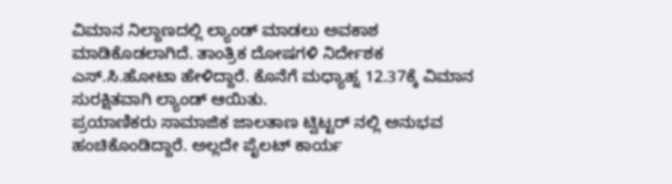ವಿಮಾನ ನಿಲ್ದಾಣದಲ್ಲಿ ಲ್ಯಾಂಡ್ ಮಾಡಲು ಅವಕಾಶ ಮಾಡಿಕೊಡಲಾಗಿದೆ. ತಾಂತ್ರಿಕ ದೋಷಗಳಿ ನಿರ್ದೇಶಕ ಎಸ್.ಸಿ.ಹೋಟಾ ಹೇಳಿದ್ದಾರೆ. ಕೊನೆಗೆ ಮಧ್ಯಾಹ್ನ 12.37ಕ್ಕೆ ವಿಮಾನ ಸುರಕ್ಷಿತವಾಗಿ ಲ್ಯಾಂಡ್ ಆಯಿತು.
ಪ್ರಯಾಣಿಕರು ಸಾಮಾಜಿಕ ಜಾಲತಾಣ ಟ್ವಿಟ್ಟರ್ ನಲ್ಲಿ ಅನುಭವ ಹಂಚಿಕೊಂಡಿದ್ದಾರೆ. ಅಲ್ಲದೇ ಪೈಲಟ್ ಕಾರ್ಯ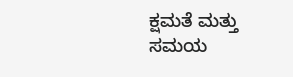ಕ್ಷಮತೆ ಮತ್ತು ಸಮಯ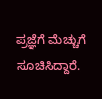ಪ್ರಜ್ಞೆಗೆ ಮೆಚ್ಚುಗೆ ಸೂಚಿಸಿದ್ದಾರೆ.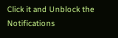Click it and Unblock the Notifications